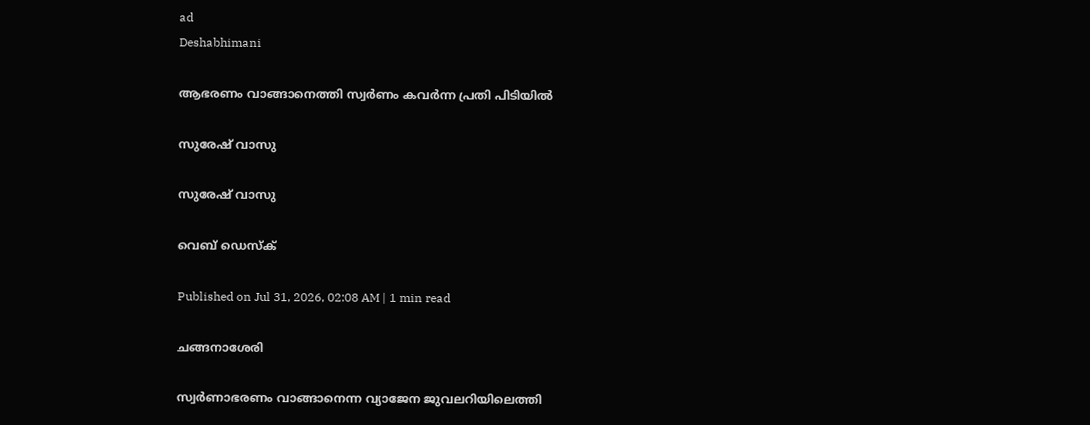ad
Deshabhimani

ആഭരണം വാങ്ങാനെത്തി സ്വർണം കവർന്ന പ്രതി പിടിയിൽ

സുരേഷ് വാസു

സുരേഷ് വാസു

വെബ് ഡെസ്ക്

Published on Jul 31, 2026, 02:08 AM | 1 min read

ചങ്ങനാശേരി

സ്വർണാഭരണം വാങ്ങാനെന്ന വ്യാജേന ജുവലറിയിലെത്തി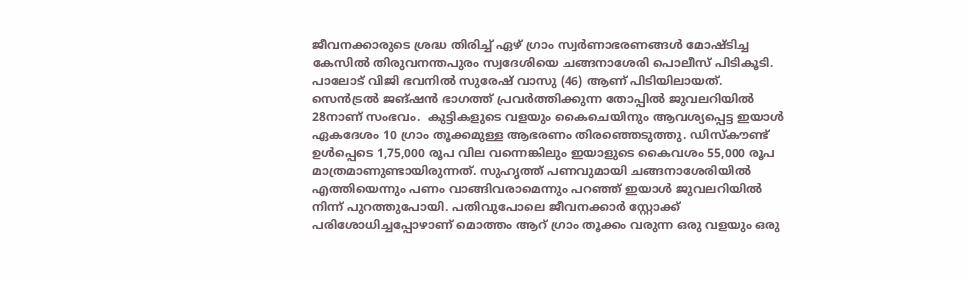ജീവനക്കാരുടെ ശ്രദ്ധ തിരിച്ച് ഏഴ്‌ ഗ്രാം സ്വർണാഭരണങ്ങൾ മോഷ്ടിച്ച കേസിൽ തിരുവനന്തപുരം സ്വദേശിയെ ചങ്ങനാശേരി പൊലീസ് പിടികൂടി. പാലോട് വിജി ഭവനിൽ സുരേഷ് വാസു (46) ആണ് പിടിയിലായത്‌. സെൻട്രൽ ജങ്‌ഷൻ ഭാഗത്ത് പ്രവർത്തിക്കുന്ന തോപ്പിൽ ജുവലറിയിൽ 28നാണ്‌ സംഭവം.  കുട്ടികളുടെ വളയും കൈചെയിനും ആവശ്യപ്പെട്ട ഇയാൾ ഏകദേശം 10 ഗ്രാം തൂക്കമുള്ള ആഭരണം തിരഞ്ഞെടുത്തു. ഡിസ്കൗണ്ട് ഉൾപ്പെടെ 1,75,000 രൂപ വില വന്നെങ്കിലും ഇയാളുടെ കൈവശം 55,000 രൂപ മാത്രമാണുണ്ടായിരുന്നത്. സുഹൃത്ത് പണവുമായി ചങ്ങനാശേരിയിൽ എത്തിയെന്നും പണം വാങ്ങിവരാമെന്നും പറഞ്ഞ് ഇയാൾ ജുവലറിയിൽ നിന്ന് പുറത്തുപോയി. പതിവുപോലെ ജീവനക്കാർ സ്റ്റോക്ക് പരിശോധിച്ചപ്പോഴാണ് മൊത്തം ആറ്‌ ഗ്രാം തൂക്കം വരുന്ന ഒരു വളയും ഒരു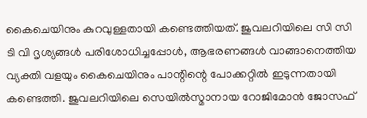കൈചെയിനും കുറവുള്ളതായി കണ്ടെത്തിയത്‌. ജുവലറിയിലെ സി സി ടി വി ദൃശ്യങ്ങൾ പരിശോധിച്ചപ്പോൾ, ആഭരണങ്ങൾ വാങ്ങാനെത്തിയ വ്യക്തി വളയും കൈചെയിനും പാന്റിന്റെ പോക്കറ്റിൽ ഇടുന്നതായി കണ്ടെത്തി. ജുവലറിയിലെ സെയിൽസ്മാനായ റോജിമോൻ ജോസഫ്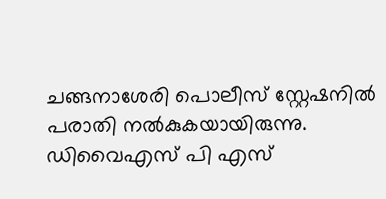ചങ്ങനാശേരി പൊലീസ് സ്റ്റേഷനിൽ പരാതി നൽകുകയായിരുന്നു. ഡിവൈഎസ്‌ പി എസ്‌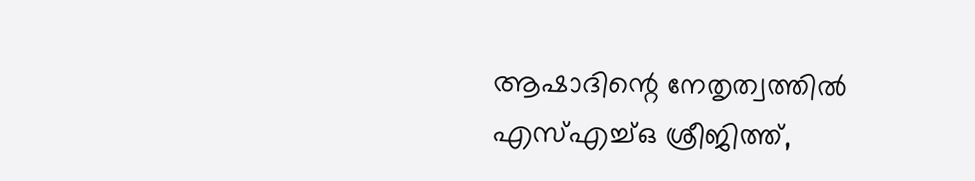ആഷാദിന്റെ നേതൃത്വത്തിൽ എസ്എച്ച്ഒ ശ്രീജിത്ത്,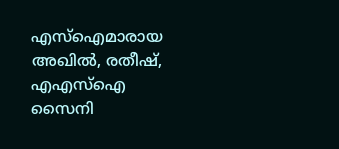എസ്ഐമാരായ അഖിൽ, രതീഷ്, എഎസ്ഐ സൈനി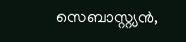സെബാസ്റ്റ്യൻ,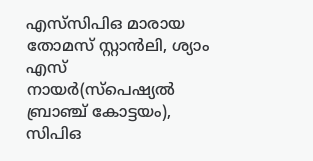എസ്‌സിപിഒ മാരായ തോമസ് സ്റ്റാൻലി, ശ്യാം എസ് നായർ(സ്പെഷ്യൽ ബ്രാഞ്ച് കോട്ടയം), സിപിഒ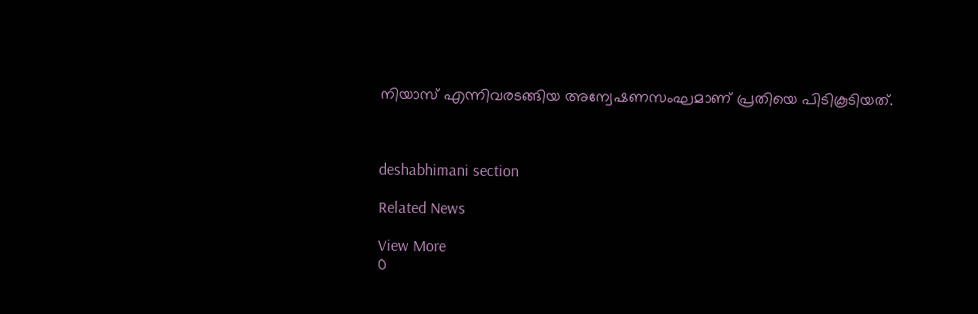നിയാസ് എന്നിവരടങ്ങിയ അന്വേഷണസംഘമാണ്‌ പ്രതിയെ പിടികൂടിയത്‌.



deshabhimani section

Related News

View More
0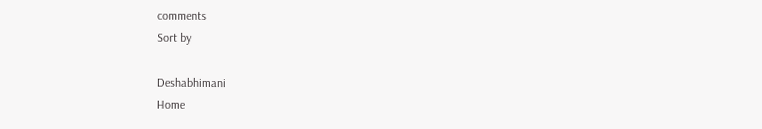comments
Sort by

Deshabhimani
Home